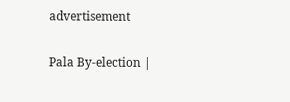advertisement

Pala By-election |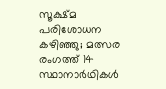സൂക്ഷ്മ പരിശോധന കഴിഞ്ഞു; മത്സര രംഗത്ത് 14 സ്ഥാനാര്‍ഥികള്‍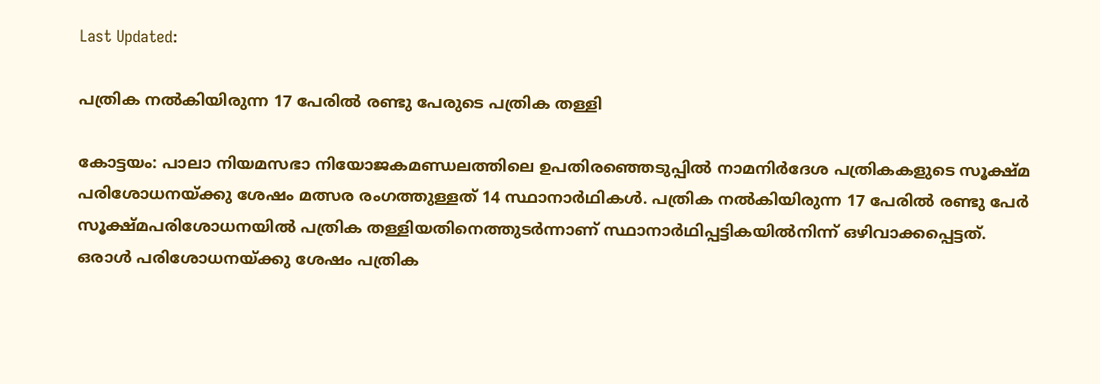Last Updated:

പത്രിക നല്‍കിയിരുന്ന 17 പേരില്‍ രണ്ടു പേരുടെ പത്രിക തള്ളി

കോട്ടയം: പാലാ നിയമസഭാ നിയോജകമണ്ഡലത്തിലെ ഉപതിരഞ്ഞെടുപ്പില്‍ നാമനിര്‍ദേശ പത്രികകളുടെ സൂക്ഷ്മ പരിശോധനയ്ക്കു ശേഷം മത്സര രംഗത്തുള്ളത് 14 സ്ഥാനാര്‍ഥികള്‍. പത്രിക നല്‍കിയിരുന്ന 17 പേരില്‍ രണ്ടു പേര്‍ സൂക്ഷ്മപരിശോധനയില്‍ പത്രിക തള്ളിയതിനെത്തുടര്‍ന്നാണ് സ്ഥാനാര്‍ഥിപ്പട്ടികയില്‍നിന്ന് ഒഴിവാക്കപ്പെട്ടത്. ഒരാള്‍ പരിശോധനയ്ക്കു ശേഷം പത്രിക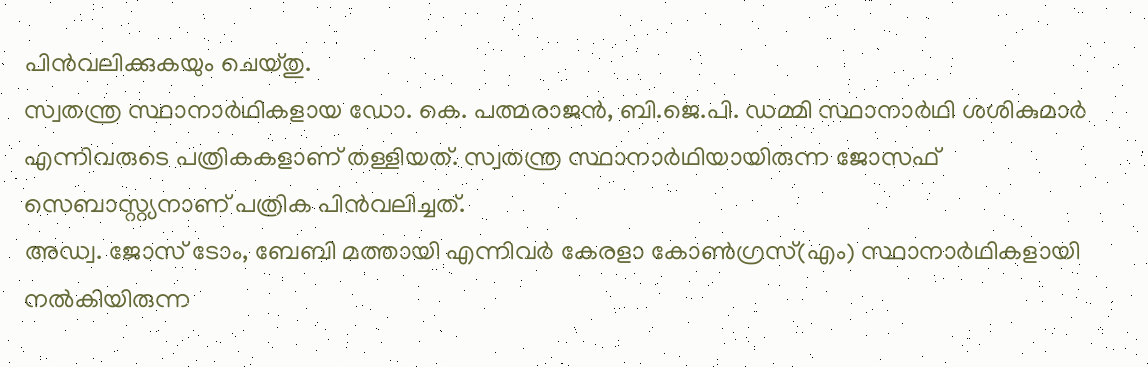പിന്‍വലിക്കുകയും ചെയ്തു.
സ്വതന്ത്ര സ്ഥാനാര്‍ഥികളായ ഡോ. കെ. പത്മരാജന്‍, ബി.ജെ.പി. ഡമ്മി സ്ഥാനാര്‍ഥി ശശികുമാര്‍ എന്നിവരുടെ പത്രികകളാണ് തള്ളിയത്. സ്വതന്ത്ര സ്ഥാനാര്‍ഥിയായിരുന്ന ജോസഫ് സെബാസ്റ്റ്യനാണ് പത്രിക പിന്‍വലിച്ചത്.
അഡ്വ. ജോസ് ടോം, ബേബി മത്തായി എന്നിവര്‍ കേരളാ കോണ്‍ഗ്രസ്(എം) സ്ഥാനാര്‍ഥികളായി നല്‍കിയിരുന്ന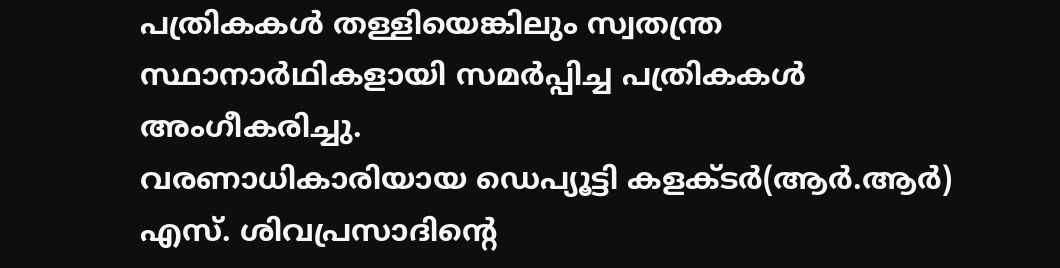പത്രികകള്‍ തള്ളിയെങ്കിലും സ്വതന്ത്ര സ്ഥാനാര്‍ഥികളായി സമര്‍പ്പിച്ച പത്രികകള്‍ അംഗീകരിച്ചു.
വരണാധികാരിയായ ഡെപ്യൂട്ടി കളക്ടര്‍(ആര്‍.ആര്‍) എസ്. ശിവപ്രസാദിന്റെ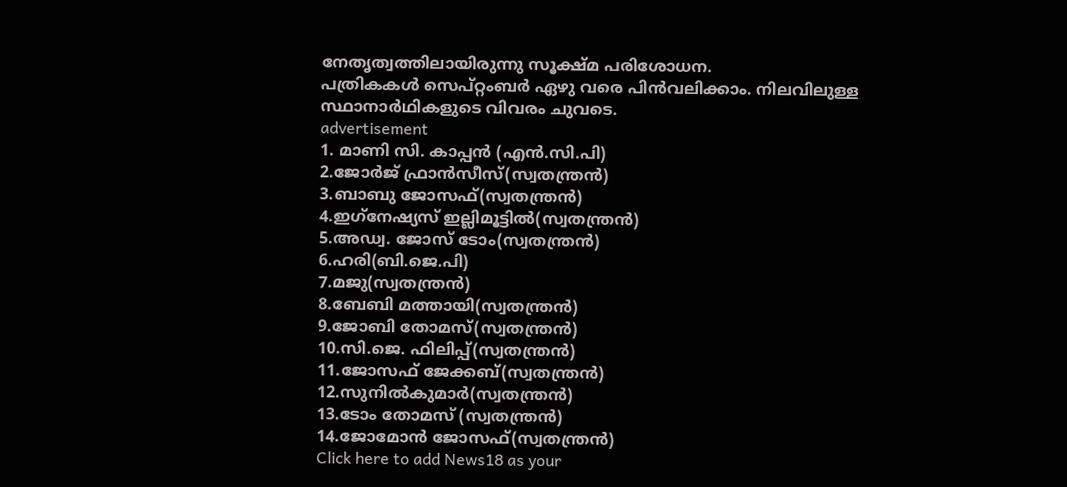നേതൃത്വത്തിലായിരുന്നു സൂക്ഷ്മ പരിശോധന.
പത്രികകള്‍ സെപ്റ്റംബര്‍ ഏഴു വരെ പിന്‍വലിക്കാം. നിലവിലുള്ള സ്ഥാനാര്‍ഥികളുടെ വിവരം ചുവടെ.
advertisement
1. മാണി സി. കാപ്പന്‍ (എന്‍.സി.പി)
2.ജോര്‍ജ് ഫ്രാന്‍സീസ്(സ്വതന്ത്രന്‍)
3.ബാബു ജോസഫ്(സ്വതന്ത്രന്‍)
4.ഇഗ്‌നേഷ്യസ് ഇല്ലിമൂട്ടില്‍(സ്വതന്ത്രന്‍)
5.അഡ്വ. ജോസ് ടോം(സ്വതന്ത്രന്‍)
6.ഹരി(ബി.ജെ.പി)
7.മജു(സ്വതന്ത്രന്‍)
8.ബേബി മത്തായി(സ്വതന്ത്രന്‍)
9.ജോബി തോമസ്(സ്വതന്ത്രന്‍)
10.സി.ജെ. ഫിലിപ്പ്(സ്വതന്ത്രന്‍)
11.ജോസഫ് ജേക്കബ്(സ്വതന്ത്രന്‍)
12.സുനില്‍കുമാര്‍(സ്വതന്ത്രന്‍)
13.ടോം തോമസ് (സ്വതന്ത്രന്‍)
14.ജോമോന്‍ ജോസഫ്(സ്വതന്ത്രന്‍)
Click here to add News18 as your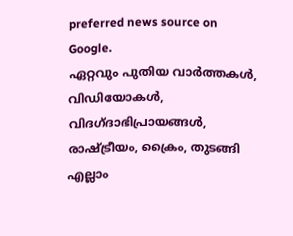preferred news source on Google.
ഏറ്റവും പുതിയ വാർത്തകൾ, വിഡിയോകൾ, വിദഗ്ദാഭിപ്രായങ്ങൾ, രാഷ്ട്രീയം, ക്രൈം, തുടങ്ങി എല്ലാം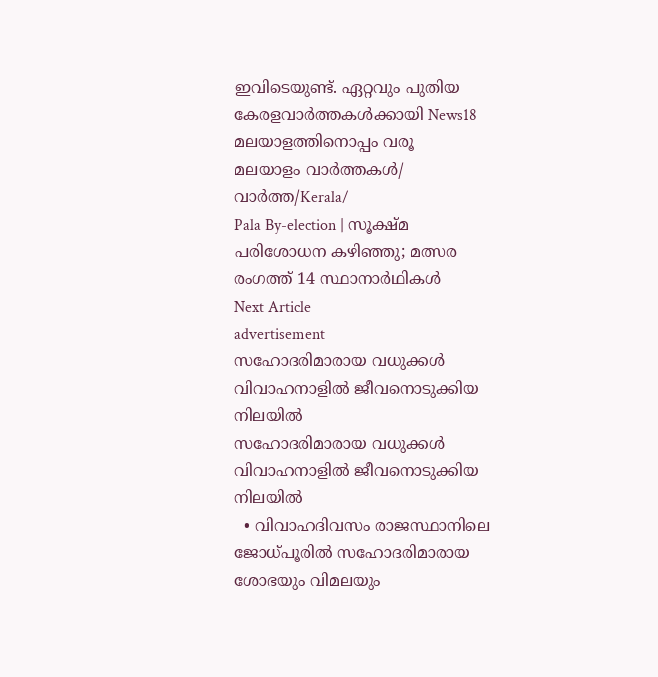ഇവിടെയുണ്ട്. ഏറ്റവും പുതിയ കേരളവാർത്തകൾക്കായി News18 മലയാളത്തിനൊപ്പം വരൂ
മലയാളം വാർത്തകൾ/ വാർത്ത/Kerala/
Pala By-election | സൂക്ഷ്മ പരിശോധന കഴിഞ്ഞു; മത്സര രംഗത്ത് 14 സ്ഥാനാര്‍ഥികള്‍
Next Article
advertisement
സഹോദരിമാരായ വധുക്കൾ വിവാഹനാളിൽ ജീവനൊടുക്കിയ നിലയിൽ
സഹോദരിമാരായ വധുക്കൾ വിവാഹനാളിൽ ജീവനൊടുക്കിയ നിലയിൽ
  • വിവാഹദിവസം രാജസ്ഥാനിലെ ജോധ്പൂരിൽ സഹോദരിമാരായ ശോഭയും വിമലയും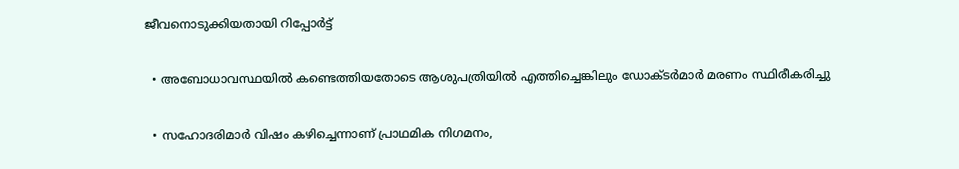ജീവനൊടുക്കിയതായി റിപ്പോർട്ട്

  • അബോധാവസ്ഥയിൽ കണ്ടെത്തിയതോടെ ആശുപത്രിയിൽ എത്തിച്ചെങ്കിലും ഡോക്ടർമാർ മരണം സ്ഥിരീകരിച്ചു

  • സഹോദരിമാർ വിഷം കഴിച്ചെന്നാണ് പ്രാഥമിക നിഗമനം,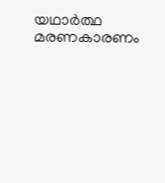യഥാർത്ഥ മരണകാരണം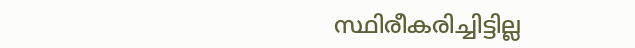സ്ഥിരീകരിച്ചിട്ടില്ല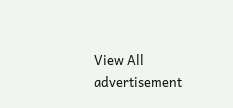View All
advertisement